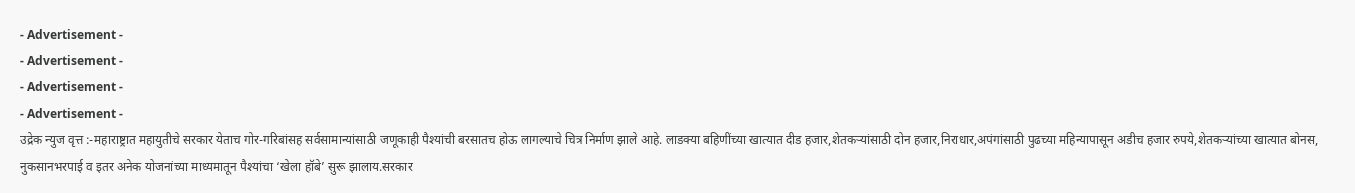- Advertisement -
- Advertisement -
- Advertisement -
- Advertisement -
उद्रेक न्युज वृत्त :-महाराष्ट्रात महायुतीचे सरकार येताच गोर-गरिबांसह सर्वसामान्यांसाठी जणूकाही पैश्यांची बरसातच होऊ लागल्याचे चित्र निर्माण झाले आहे. लाडक्या बहिणींच्या खात्यात दीड हजार,शेतकऱ्यांसाठी दोन हजार,निराधार,अपंगांसाठी पुढच्या महिन्यापासून अडीच हजार रुपये,शेतकऱ्यांच्या खात्यात बोनस, नुकसानभरपाई व इतर अनेक योजनांच्या माध्यमातून पैश्यांचा ‘खेला हॉबे’ सुरू झालाय.सरकार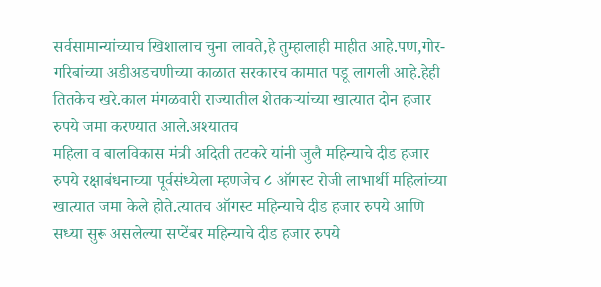सर्वसामान्यांच्याच खिशालाच चुना लावते,हे तुम्हालाही माहीत आहे.पण,गोर-गरिबांच्या अडीअडचणीच्या काळात सरकारच कामात पडू लागली आहे.हेही तितकेच खरे.काल मंगळवारी राज्यातील शेतकऱ्यांच्या खात्यात दोन हजार रुपये जमा करण्यात आले.अश्यातच
महिला व बालविकास मंत्री अदिती तटकरे यांनी जुलै महिन्याचे दीड हजार रुपये रक्षाबंधनाच्या पूर्वसंध्येला म्हणजेच ८ ऑगस्ट रोजी लाभार्थी महिलांच्या खात्यात जमा केले होते.त्यातच ऑगस्ट महिन्याचे दीड हजार रुपये आणि सध्या सुरू असलेल्या सप्टेंबर महिन्याचे दीड हजार रुपये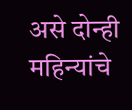असे दोन्ही महिन्यांचे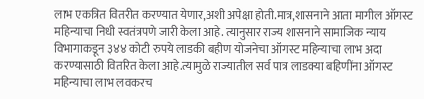लाभ एकत्रित वितरीत करण्यात येणार,अशी अपेक्षा होती.मात्र,शासनाने आता मागील ऑगस्ट महिन्याचा निधी स्वतंत्रपणे जारी केला आहे. त्यानुसार राज्य शासनाने सामाजिक न्याय विभागाकडून ३४४ कोटी रुपये लाडकी बहीण योजनेचा ऑगस्ट महिन्याचा लाभ अदा करण्यासाठी वितरित केला आहे.त्यामुळे राज्यातील सर्व पात्र लाडक्या बहिणींना ऑगस्ट महिन्याचा लाभ लवकरच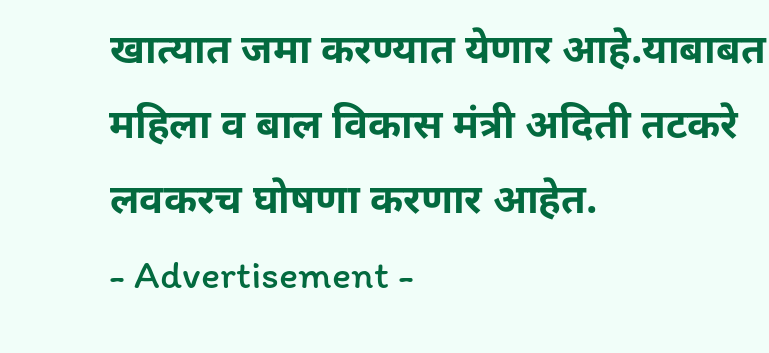खात्यात जमा करण्यात येणार आहे.याबाबत महिला व बाल विकास मंत्री अदिती तटकरे लवकरच घोषणा करणार आहेत.
- Advertisement -